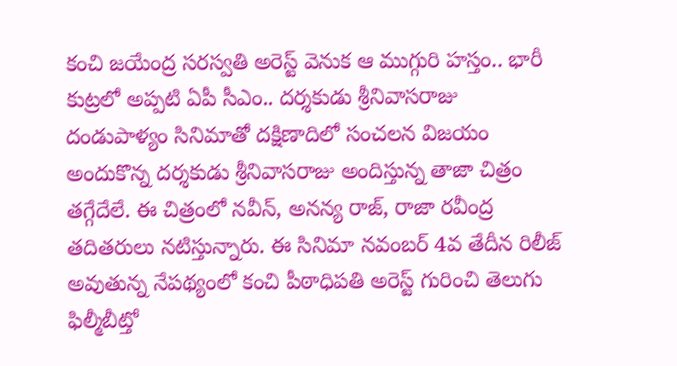కంచి జయేంద్ర సరస్వతి అరెస్ట్ వెనుక ఆ ముగ్గురి హస్తం.. భారీ కుట్రలో అప్పటి ఏపీ సీఎం.. దర్శకుడు శ్రీనివాసరాజు
దండుపాళ్యం సినిమాతో దక్షిణాదిలో సంచలన విజయం అందుకొన్న దర్శకుడు శ్రీనివాసరాజు అందిస్తున్న తాజా చిత్రం తగ్గేదేలే. ఈ చిత్రంలో నవీన్, అనన్య రాజ్, రాజా రవీంద్ర తదితరులు నటిస్తున్నారు. ఈ సినిమా నవంబర్ 4వ తేదీన రిలీజ్ అవుతున్న నేపథ్యంలో కంచి పీఠాధిపతి అరెస్ట్ గురించి తెలుగు ఫిల్మీబీట్తో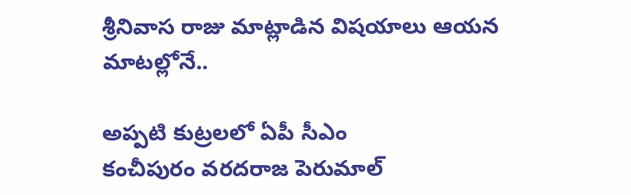శ్రీనివాస రాజు మాట్లాడిన విషయాలు ఆయన మాటల్లోనే..

అప్పటి కుట్రలలో ఏపీ సీఎం
కంచీపురం వరదరాజ పెరుమాల్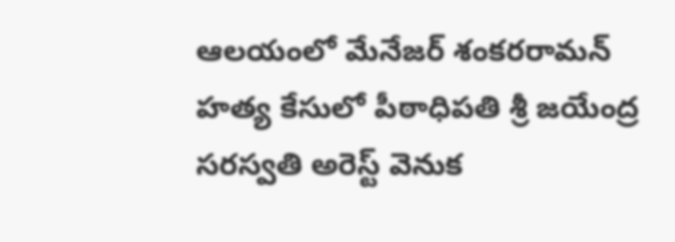ఆలయంలో మేనేజర్ శంకరరామన్ హత్య కేసులో పీఠాధిపతి శ్రీ జయేంద్ర సరస్వతి అరెస్ట్ వెనుక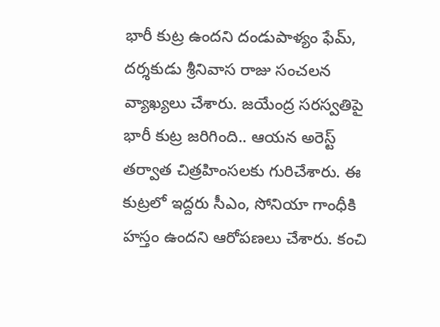భారీ కుట్ర ఉందని దండుపాళ్యం ఫేమ్, దర్శకుడు శ్రీనివాస రాజు సంచలన వ్యాఖ్యలు చేశారు. జయేంద్ర సరస్వతిపై భారీ కుట్ర జరిగింది.. ఆయన అరెస్ట్ తర్వాత చిత్రహింసలకు గురిచేశారు. ఈ కుట్రలో ఇద్దరు సీఎం, సోనియా గాంధీకి హస్తం ఉందని ఆరోపణలు చేశారు. కంచి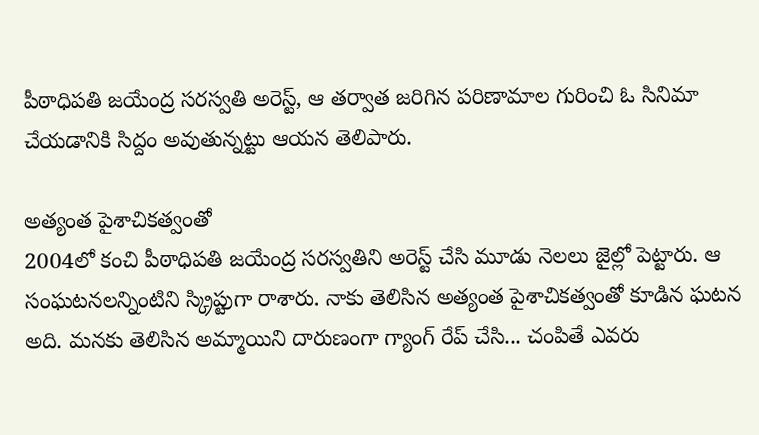పీఠాధిపతి జయేంద్ర సరస్వతి అరెస్ట్, ఆ తర్వాత జరిగిన పరిణామాల గురించి ఓ సినిమా చేయడానికి సిద్దం అవుతున్నట్టు ఆయన తెలిపారు.

అత్యంత పైశాచికత్వంతో
2004లో కంచి పీఠాధిపతి జయేంద్ర సరస్వతిని అరెస్ట్ చేసి మూడు నెలలు జైల్లో పెట్టారు. ఆ సంఘటనలన్నింటిని స్క్రిప్టుగా రాశారు. నాకు తెలిసిన అత్యంత పైశాచికత్వంతో కూడిన ఘటన అది. మనకు తెలిసిన అమ్మాయిని దారుణంగా గ్యాంగ్ రేప్ చేసి... చంపితే ఎవరు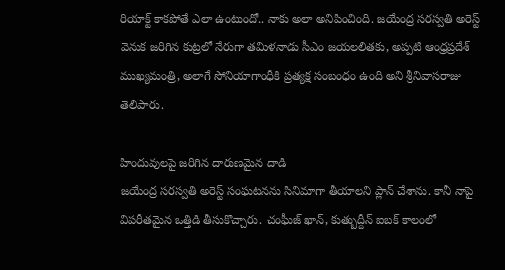రియాక్ట్ కాకపోతే ఎలా ఉంటుందో.. నాకు అలా అనిపించింది. జయేంద్ర సరస్వతి అరెస్ట్ వెనుక జరిగిన కుట్రలో నేరుగా తమిళనాడు సీఎం జయలలితకు, అప్పటి ఆంధ్రప్రదేశ్ ముఖ్యమంత్రి, అలాగే సోనియాగాంధీకి ప్రత్యక్ష సంబంధం ఉంది అని శ్రీనివాసరాజు తెలిపారు.

హిందువులపై జరిగిన దారుణమైన దాడి
జయేంద్ర సరస్వతి అరెస్ట్ సంఘటనను సినిమాగా తీయాలని ప్లాన్ చేశాను. కానీ నాపై విపరీతమైన ఒత్తిడి తీసుకొచ్చారు. చంఘీజ్ ఖాన్, కుత్బుద్దీన్ ఐబక్ కాలంలో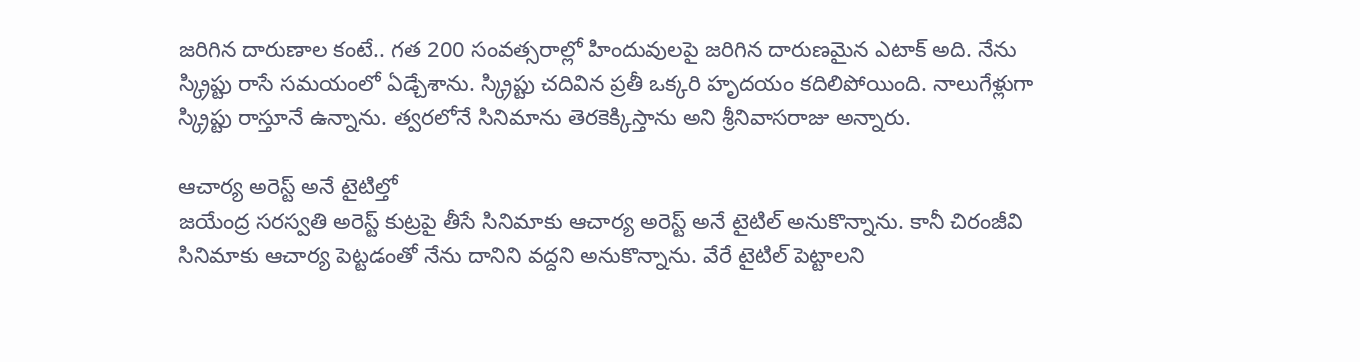జరిగిన దారుణాల కంటే.. గత 200 సంవత్సరాల్లో హిందువులపై జరిగిన దారుణమైన ఎటాక్ అది. నేను స్క్రిప్టు రాసే సమయంలో ఏడ్చేశాను. స్క్రిప్టు చదివిన ప్రతీ ఒక్కరి హృదయం కదిలిపోయింది. నాలుగేళ్లుగా స్క్రిప్టు రాస్తూనే ఉన్నాను. త్వరలోనే సినిమాను తెరకెక్కిస్తాను అని శ్రీనివాసరాజు అన్నారు.

ఆచార్య అరెస్ట్ అనే టైటిల్తో
జయేంద్ర సరస్వతి అరెస్ట్ కుట్రపై తీసే సినిమాకు ఆచార్య అరెస్ట్ అనే టైటిల్ అనుకొన్నాను. కానీ చిరంజీవి సినిమాకు ఆచార్య పెట్టడంతో నేను దానిని వద్దని అనుకొన్నాను. వేరే టైటిల్ పెట్టాలని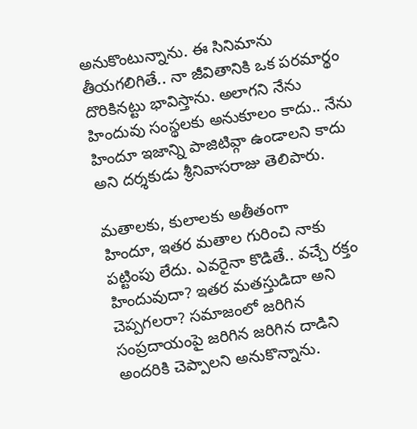అనుకొంటున్నాను. ఈ సినిమాను తీయగలిగితే.. నా జీవితానికి ఒక పరమార్థం దొరికినట్టు భావిస్తాను. అలాగని నేను హిందువు సంస్థలకు అనుకూలం కాదు.. నేను హిందూ ఇజాన్ని పాజిటివ్గా ఉండాలని కాదు అని దర్శకుడు శ్రీనివాసరాజు తెలిపారు.

మతాలకు, కులాలకు అతీతంగా
హిందూ, ఇతర మతాల గురించి నాకు పట్టింపు లేదు. ఎవరైనా కొడితే.. వచ్చే రక్తం హిందువుదా? ఇతర మతస్తుడిదా అని చెప్పగలరా? సమాజంలో జరిగిన సంప్రదాయంపై జరిగిన జరిగిన దాడిని అందరికి చెప్పాలని అనుకొన్నాను.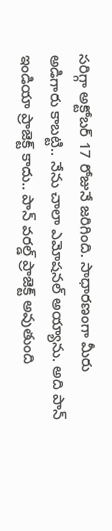సరిగ్గా అక్టోబర్ 17 రోజునే జరిగింది. సాధారణంగా మీరు అడిగారు కాబట్టి.. నేను చాలా ఎమోషనల్ అయ్యాను. అది పాన్ ఇండియా ప్రాజెక్ట్ కాదు.. పాన్ వరల్డ్ ప్రాజెక్ట్ అవుతుంది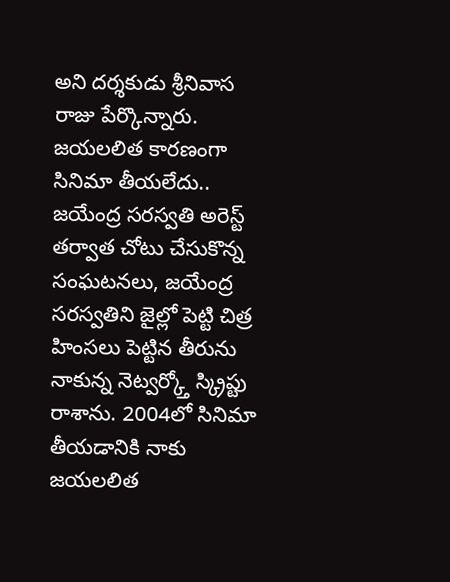అని దర్శకుడు శ్రీనివాస రాజు పేర్కొన్నారు.
జయలలిత కారణంగా సినిమా తీయలేదు..
జయేంద్ర సరస్వతి అరెస్ట్ తర్వాత చోటు చేసుకొన్న సంఘటనలు, జయేంద్ర సరస్వతిని జైల్లో పెట్టి చిత్ర హింసలు పెట్టిన తీరును నాకున్న నెట్వర్క్తో స్క్రిప్టు రాశాను. 2004లో సినిమా తీయడానికి నాకు జయలలిత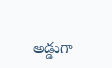అడ్డుగా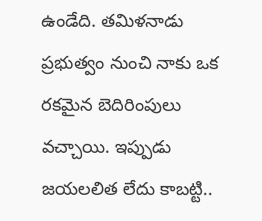ఉండేది. తమిళనాడు ప్రభుత్వం నుంచి నాకు ఒక రకమైన బెదిరింపులు వచ్చాయి. ఇప్పుడు జయలలిత లేదు కాబట్టి..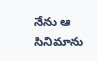నేను ఆ సినిమాను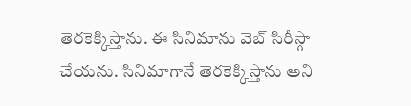తెరకెక్కిస్తాను. ఈ సినిమాను వెబ్ సిరీస్గా చేయను. సినిమాగానే తెరకెక్కిస్తాను అని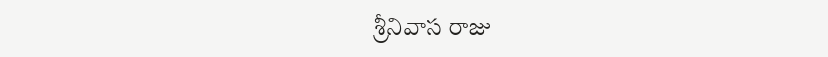శ్రీనివాస రాజు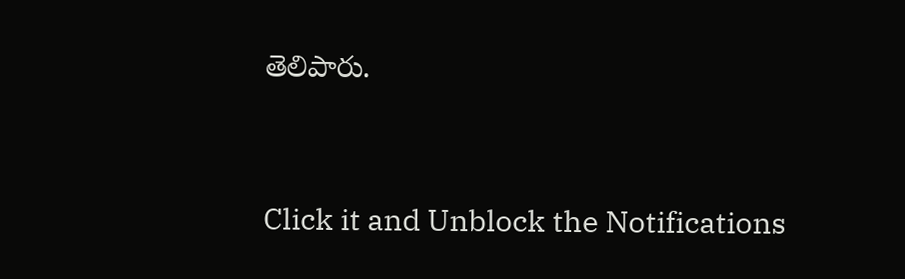తెలిపారు.


Click it and Unblock the Notifications